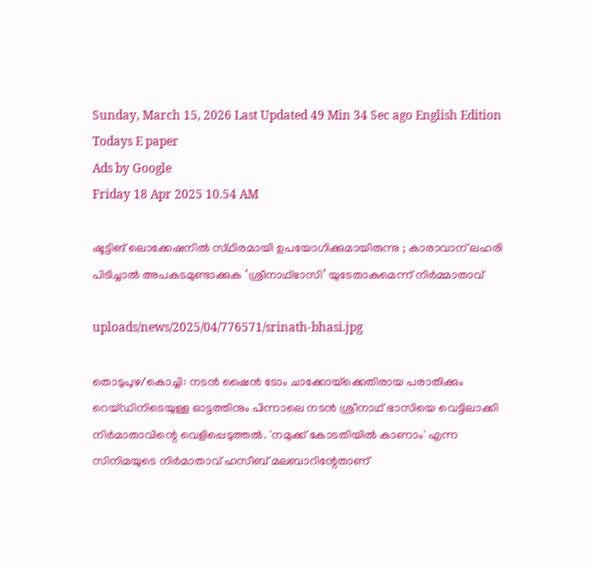Sunday, March 15, 2026 Last Updated 49 Min 34 Sec ago English Edition
Todays E paper
Ads by Google
Friday 18 Apr 2025 10.54 AM

ഷൂട്ടിങ്‌ ലൊക്കേഷനില്‍ സ്‌ഥിരമായി ഉപയോഗിക്കുമായിരുന്നു ‍; കാരാവാന് ലഹരി പിടിച്ചാല്‍ അപകടമുണ്ടാക്കുക ‘ശ്രീനാഥ്ഭാസി’ യുടേതാകുമെന്ന് നിര്‍മ്മാതാവ്

uploads/news/2025/04/776571/srinath-bhasi.jpg

തൊടുപുഴ/കൊച്ചി: നടന്‍ ഷൈന്‍ ടോം ചാക്കോയ്‌ക്കെതിരായ പരാതിക്കും റെയ്‌ഡിനിടെയുള്ള ഓട്ടത്തിനും പിന്നാലെ നടന്‍ ശ്രീനാഥ്‌ ഭാസിയെ വെട്ടിലാക്കി നിര്‍മാതാവിന്റെ വെളിപ്പെടുത്തല്‍. 'നമുക്ക്‌ കോടതിയില്‍ കാണാം' എന്ന സിനിമയുടെ നിര്‍മാതാവ്‌ ഹസീബ്‌ മലബാറിന്റേതാണ്‌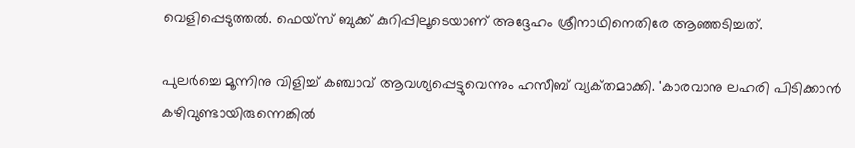വെളിപ്പെടുത്തല്‍. ഫെയ്‌സ് ബുക്ക്‌ കുറിപ്പിലൂടെയാണ്‌ അദ്ദേഹം ശ്രീനാഥിനെതിരേ ആഞ്ഞടിച്ചത്‌.

പുലര്‍ച്ചെ മൂന്നിനു വിളിച്ച്‌ കഞ്ചാവ്‌ ആവശ്യപ്പെട്ടുവെന്നും ഹസീബ്‌ വ്യക്‌തമാക്കി. 'കാരവാനു ലഹരി പിടിക്കാന്‍ കഴിവുണ്ടായിരുന്നെങ്കില്‍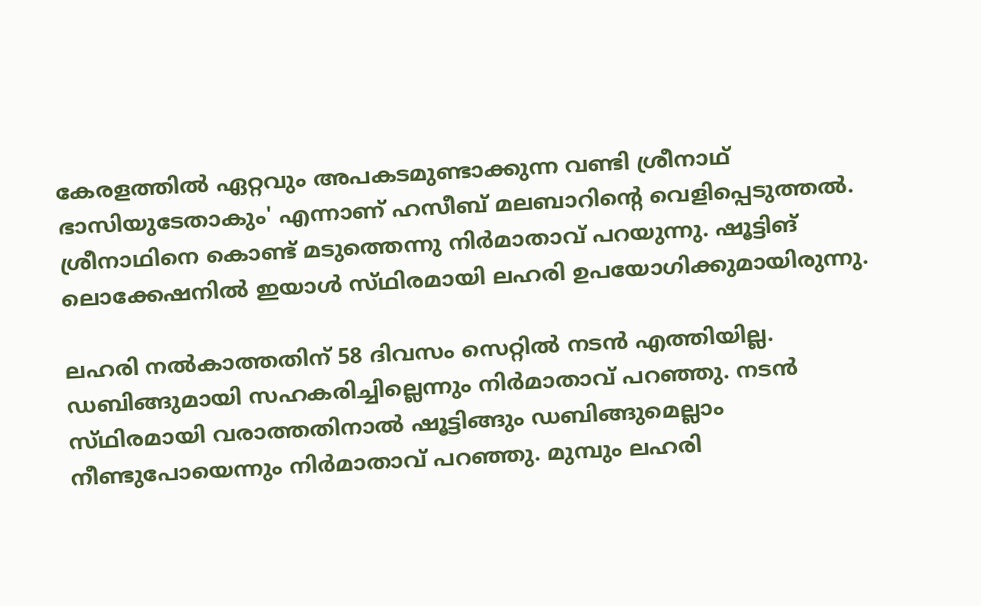കേരളത്തില്‍ ഏറ്റവും അപകടമുണ്ടാക്കുന്ന വണ്ടി ശ്രീനാഥ്‌ ഭാസിയുടേതാകും' എന്നാണ്‌ ഹസീബ്‌ മലബാറിന്റെ വെളിപ്പെടുത്തല്‍. ശ്രീനാഥിനെ കൊണ്ട്‌ മടുത്തെന്നു നിര്‍മാതാവ്‌ പറയുന്നു. ഷൂട്ടിങ്‌ ലൊക്കേഷനില്‍ ഇയാള്‍ സ്‌ഥിരമായി ലഹരി ഉപയോഗിക്കുമായിരുന്നു.

ലഹരി നല്‍കാത്തതിന്‌ 58 ദിവസം സെറ്റില്‍ നടന്‍ എത്തിയില്ല. ഡബിങ്ങുമായി സഹകരിച്ചില്ലെന്നും നിര്‍മാതാവ്‌ പറഞ്ഞു. നടന്‍ സ്‌ഥിരമായി വരാത്തതിനാല്‍ ഷൂട്ടിങ്ങും ഡബിങ്ങുമെല്ലാം നീണ്ടുപോയെന്നും നിര്‍മാതാവ്‌ പറഞ്ഞു. മുമ്പും ലഹരി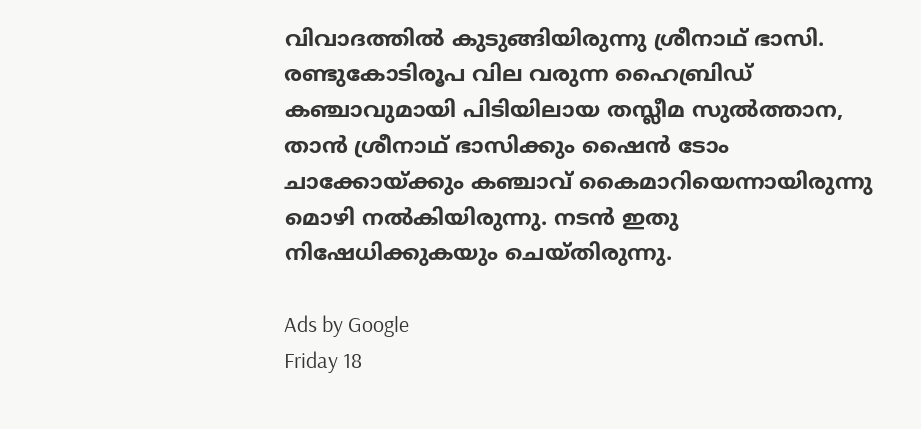വിവാദത്തില്‍ കുടുങ്ങിയിരുന്നു ശ്രീനാഥ്‌ ഭാസി. രണ്ടുകോടിരൂപ വില വരുന്ന ഹൈബ്രിഡ്‌ കഞ്ചാവുമായി പിടിയിലായ തസ്ലീമ സുല്‍ത്താന, താന്‍ ശ്രീനാഥ്‌ ഭാസിക്കും ഷൈന്‍ ടോം ചാക്കോയ്‌ക്കും കഞ്ചാവ്‌ കൈമാറിയെന്നായിരുന്നു മൊഴി നല്‍കിയിരുന്നു. നടന്‍ ഇതു നിഷേധിക്കുകയും ചെയ്‌തിരുന്നു.

Ads by Google
Friday 18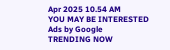Apr 2025 10.54 AM
YOU MAY BE INTERESTED
Ads by Google
TRENDING NOW